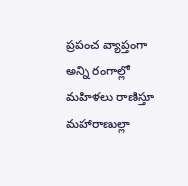ప్రపంచ వ్యాప్తంగా అన్ని రంగాల్లో
మహిళలు రాణిస్తూ మహారాణుల్లా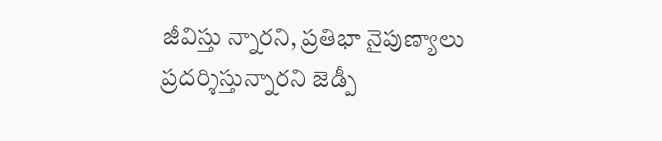జీవిస్తు న్నారని, ప్రతిభా నైపుణ్యాలు ప్రదర్శిస్తున్నారని జెడ్పీ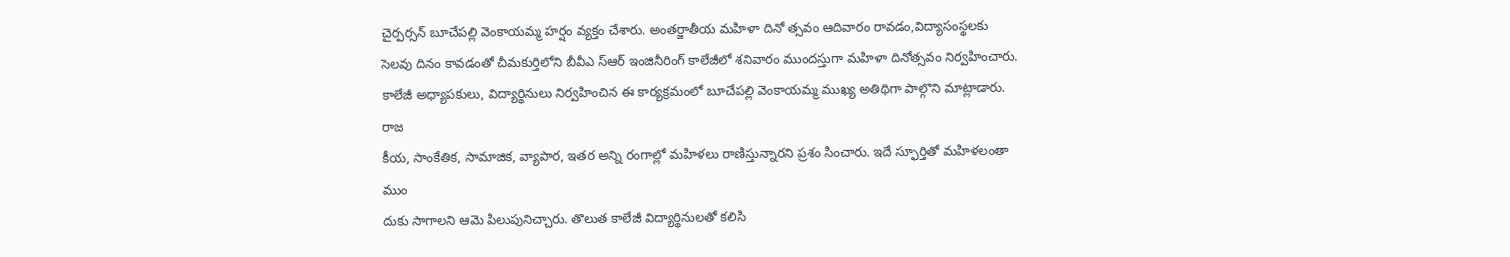చైర్పర్సన్ బూచేపల్లి వెంకాయమ్మ హర్షం వ్యక్తం చేశారు. అంతర్జాతీయ మహిళా దినో త్సవం ఆదివారం రావడం,విద్యాసంస్థలకు సెలవు దినం కావడంతో చీమకుర్తిలోని బీవీఎ స్ఆర్ ఇంజినీరింగ్ కాలేజీలో శనివారం ముందస్తుగా మహిళా దినోత్సవం నిర్వహించారు. కాలేజీ అధ్యాపకులు, విద్యార్థినులు నిర్వహించిన ఈ కార్యక్రమంలో బూచేపల్లి వెంకాయమ్మ ముఖ్య అతిథిగా పాల్గొని మాట్లాడారు. రాజ
కీయ, సాంకేతిక, సామాజిక, వ్యాపార, ఇతర అన్ని రంగాల్లో మహిళలు రాణిస్తున్నారని ప్రశం సించారు. ఇదే స్ఫూర్తితో మహిళలంతా ముం
దుకు సాగాలని ఆమె పిలుపునిచ్చారు. తొలుత కాలేజీ విద్యార్థినులతో కలిసి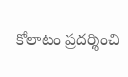కోలాటం ప్రదర్శించి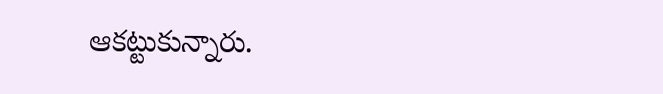ఆకట్టుకున్నారు.